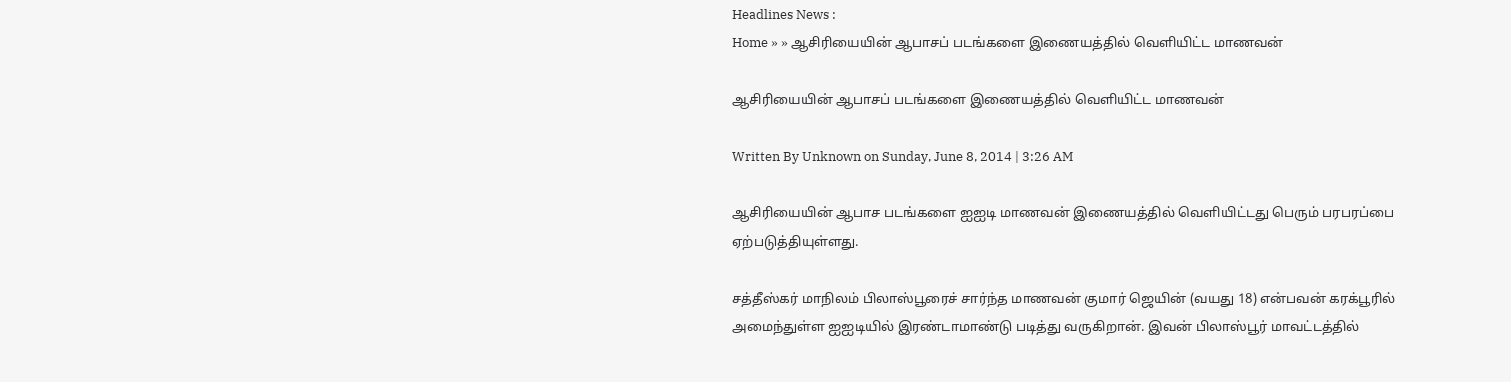Headlines News :
Home » » ஆசிரியையின் ஆபாசப் படங்களை இணையத்தில் வெளியிட்ட மாணவன்

ஆசிரியையின் ஆபாசப் படங்களை இணையத்தில் வெளியிட்ட மாணவன்

Written By Unknown on Sunday, June 8, 2014 | 3:26 AM

ஆசிரியையின் ஆபாச படங்களை ஐஐடி மாணவன் இணையத்தில் வெளியிட்டது பெரும் பரபரப்பை ஏற்படுத்தியுள்ளது.

சத்தீஸ்கர் மாநிலம் பிலாஸ்பூரைச் சார்ந்த மாணவன் குமார் ஜெயின் (வயது 18) என்பவன் கரக்பூரில் அமைந்துள்ள ஐஐடியில் இரண்டாமாண்டு படித்து வருகிறான். இவன் பிலாஸ்பூர் மாவட்டத்தில்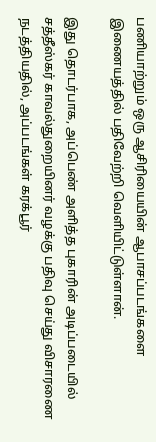பணியாற்றும் ஒரு ஆசிரியையின் ஆபாசப்படங்களை இணையத்தில் பதிவேற்றி வெளியிட்டுள்ளான்.

இது தொடர்பாக, அப்பெண் அளித்த புகாரின் அடிப்படையில் சத்தீஸ்கர் காவல்துறையினர் வழக்கு பதிவு செய்து விசாரணை நடத்தியதில், அப்படங்கள் கரக்பூர்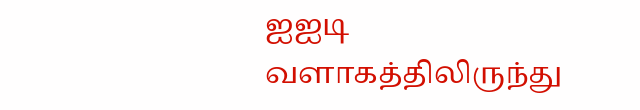ஐஐடி வளாகத்திலிருந்து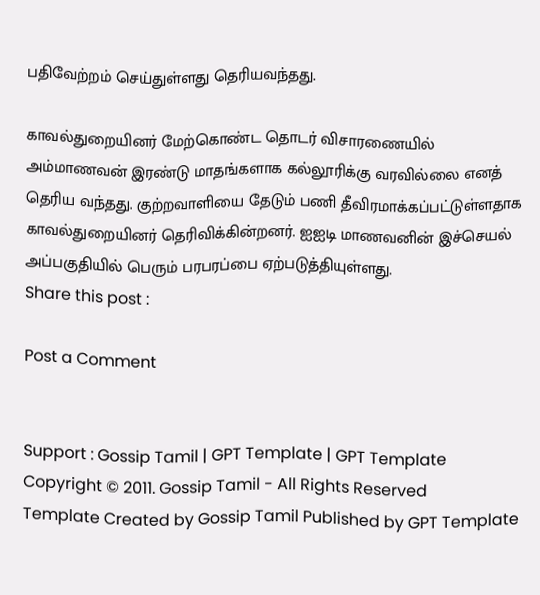பதிவேற்றம் செய்துள்ளது தெரியவந்தது.

காவல்துறையினர் மேற்கொண்ட தொடர் விசாரணையில் அம்மாணவன் இரண்டு மாதங்களாக கல்லூரிக்கு வரவில்லை எனத் தெரிய வந்தது. குற்றவாளியை தேடும் பணி தீவிரமாக்கப்பட்டுள்ளதாக காவல்துறையினர் தெரிவிக்கின்றனர். ஐஐடி மாணவனின் இச்செயல் அப்பகுதியில் பெரும் பரபரப்பை ஏற்படுத்தியுள்ளது.
Share this post :

Post a Comment


Support : Gossip Tamil | GPT Template | GPT Template
Copyright © 2011. Gossip Tamil - All Rights Reserved
Template Created by Gossip Tamil Published by GPT Template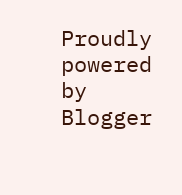Proudly powered by Blogger